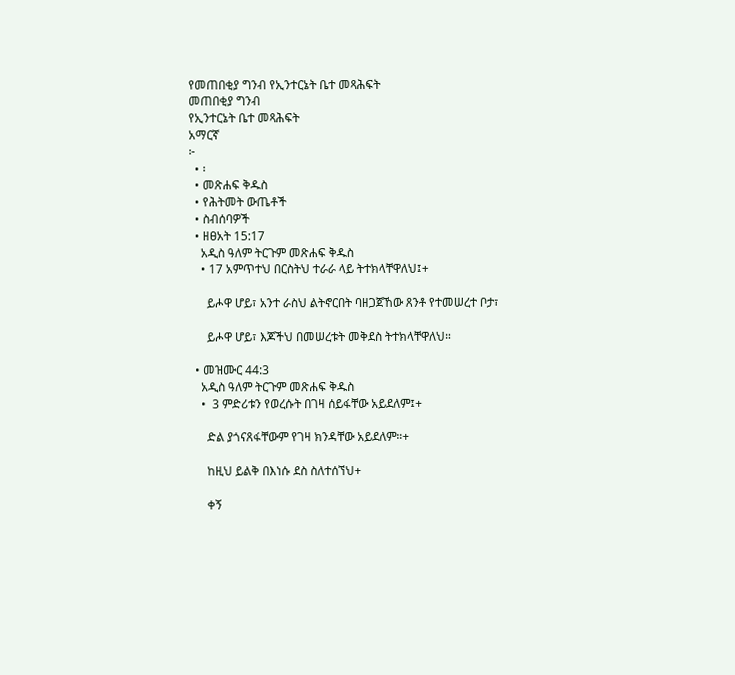የመጠበቂያ ግንብ የኢንተርኔት ቤተ መጻሕፍት
መጠበቂያ ግንብ
የኢንተርኔት ቤተ መጻሕፍት
አማርኛ
፦
  • ፡
  • መጽሐፍ ቅዱስ
  • የሕትመት ውጤቶች
  • ስብሰባዎች
  • ዘፀአት 15:17
    አዲስ ዓለም ትርጉም መጽሐፍ ቅዱስ
    • 17 አምጥተህ በርስትህ ተራራ ላይ ትተክላቸዋለህ፤+

      ይሖዋ ሆይ፣ አንተ ራስህ ልትኖርበት ባዘጋጀኸው ጸንቶ የተመሠረተ ቦታ፣

      ይሖዋ ሆይ፣ እጆችህ በመሠረቱት መቅደስ ትተክላቸዋለህ።

  • መዝሙር 44:3
    አዲስ ዓለም ትርጉም መጽሐፍ ቅዱስ
    •  3 ምድሪቱን የወረሱት በገዛ ሰይፋቸው አይደለም፤+

      ድል ያጎናጸፋቸውም የገዛ ክንዳቸው አይደለም።+

      ከዚህ ይልቅ በእነሱ ደስ ስለተሰኘህ+

      ቀኝ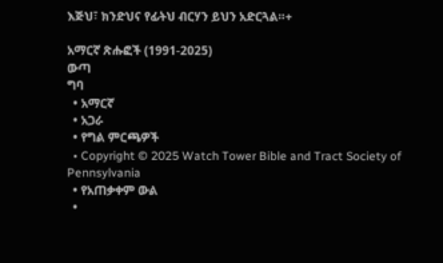እጅህ፣ ክንድህና የፊትህ ብርሃን ይህን አድርጓል።+

አማርኛ ጽሑፎች (1991-2025)
ውጣ
ግባ
  • አማርኛ
  • አጋራ
  • የግል ምርጫዎች
  • Copyright © 2025 Watch Tower Bible and Tract Society of Pennsylvania
  • የአጠቃቀም ውል
  •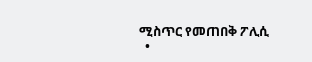ሚስጥር የመጠበቅ ፖሊሲ
  •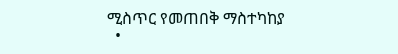ሚስጥር የመጠበቅ ማስተካከያ
  •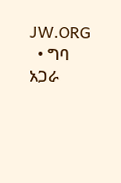JW.ORG
  • ግባ
አጋራ